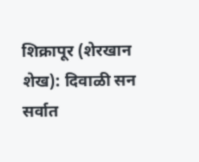शिक्रापूर (शेरखान शेख): दिवाळी सन सर्वात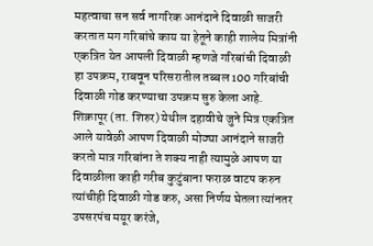महत्वाचा सन सर्व नागरिक आनंदाने दिवाळी साजरी करतात मग गरिबांचे काय या हेतूने काही शालेय मित्रांनी एकत्रित येत आपली दिवाळी म्हणजे गरिबांची दिवाळी हा उपक्रम, राबवून परिसरातील तब्बल 100 गरिबांची दिवाळी गोड करण्याचा उपक्रम सुरु केला आहे.
शिक्रापूर (ता. शिरुर) येथील दहावीचे जुने मित्र एकत्रित आले यावेळी आपण दिवाळी मोठ्या आनंदाने साजरी करतो मात्र गरिबांना ते शक्य नाही त्यामुळे आपण या दिवाळीला काही गरीब कुटुंबाना फराळ वाटप करुन त्यांचीही दिवाळी गोड करु, असा निर्णय घेतला त्यांनतर उपसरपंच मयूर करंजे,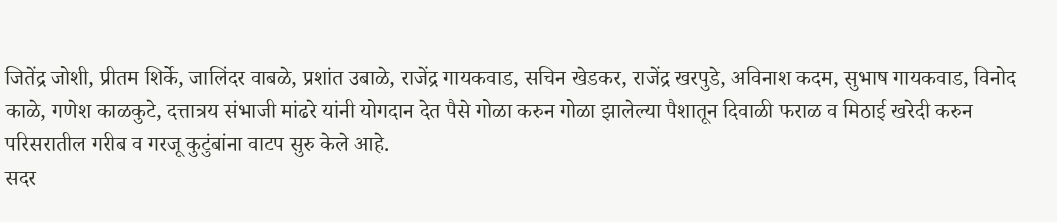जितेंद्र जोशी, प्रीतम शिर्के, जालिंदर वाबळे, प्रशांत उबाळे, राजेंद्र गायकवाड, सचिन खेडकर, राजेंद्र खरपुडे, अविनाश कदम, सुभाष गायकवाड, विनोद काळे, गणेश काळकुटे, दत्तात्रय संभाजी मांढरे यांनी योगदान देत पैसे गोळा करुन गोळा झालेल्या पैशातून दिवाळी फराळ व मिठाई खरेदी करुन परिसरातील गरीब व गरजू कुटुंबांना वाटप सुरु केले आहे.
सदर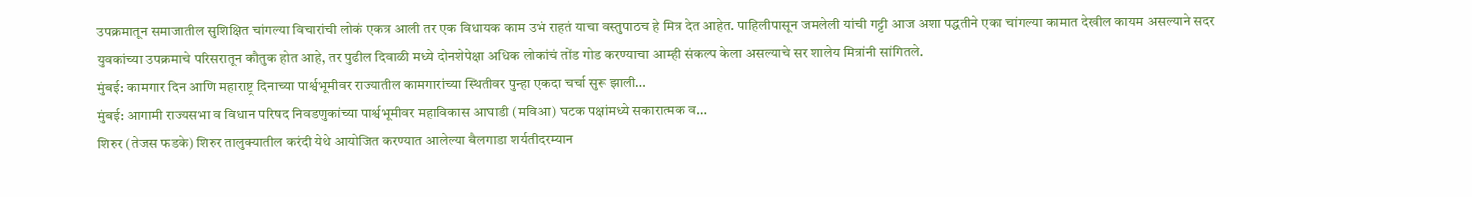उपक्रमातून समाजातील सुशिक्षित चांगल्या विचारांची लोकं एकत्र आली तर एक विधायक काम उभं राहतं याचा वस्तुपाठच हे मित्र देत आहेत. पाहिलीपासून जमलेली यांची गट्टी आज अशा पद्धतीने एका चांगल्या कामात देखील कायम असल्याने सदर युवकांच्या उपक्रमाचे परिसरातून कौतुक होत आहे, तर पुढील दिवाळी मध्ये दोनशेपेक्षा अधिक लोकांचं तोंड गोड करण्याचा आम्ही संकल्प केला असल्याचे सर शालेय मित्रांनी सांगितले.
मुंबई: कामगार दिन आणि महाराष्ट्र दिनाच्या पार्श्वभूमीवर राज्यातील कामगारांच्या स्थितीवर पुन्हा एकदा चर्चा सुरू झाली…
मुंबई: आगामी राज्यसभा व विधान परिषद निवडणुकांच्या पार्श्वभूमीवर महाविकास आघाडी (मविआ) घटक पक्षांमध्ये सकारात्मक व…
शिरुर (तेजस फडके) शिरुर तालुक्यातील करंदी येथे आयोजित करण्यात आलेल्या बैलगाडा शर्यतीदरम्यान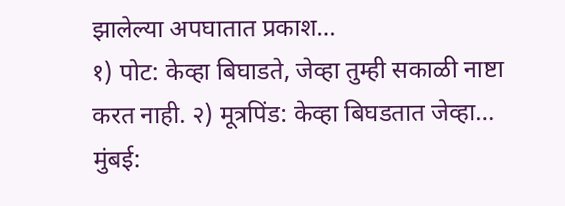झालेल्या अपघातात प्रकाश…
१) पोट: केव्हा बिघाडते, जेव्हा तुम्ही सकाळी नाष्टा करत नाही. २) मूत्रपिंड: केव्हा बिघडतात जेव्हा…
मुंबई: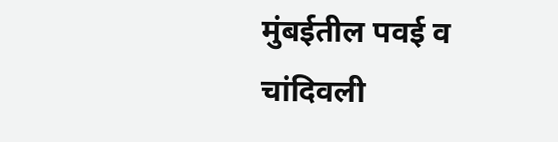मुंबईतील पवई व चांदिवली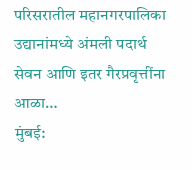परिसरातील महानगरपालिका उद्यानांमध्ये अंमली पदार्थ सेवन आणि इतर गैरप्रवृत्तींना आळा…
मुंबई: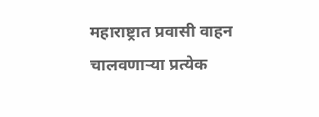महाराष्ट्रात प्रवासी वाहन चालवणाऱ्या प्रत्येक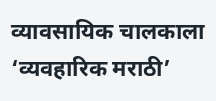व्यावसायिक चालकाला ‘व्यवहारिक मराठी’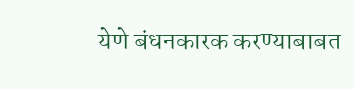येणे बंधनकारक करण्याबाबत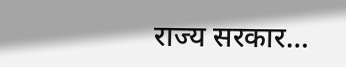राज्य सरकार…